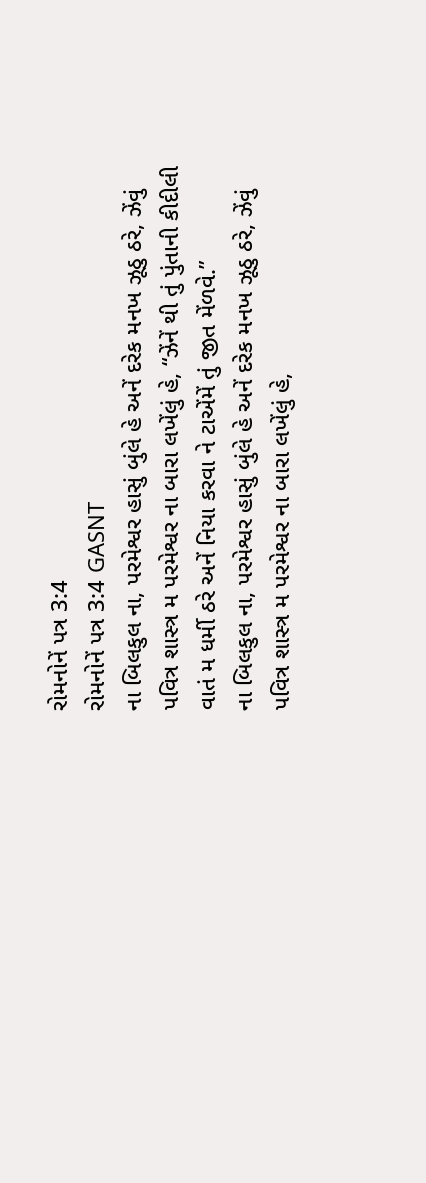રોમનોનેં પત્ર 3:4
રોમનોનેં પત્ર 3:4 GASNT
ના બિલકુલ ના, પરમેશ્વર હાસું બુંલે હે અનેં દરેક મનખ ઝૂઠુ ઠરે, ઝેંવું પવિત્ર શાસ્ત્ર મ પરમેશ્વર ના બારા લખેંલું હે, “ઝેંનેં થી તું પુંતાની કીદીલી વાતં મ ધર્મી ઠરે અનેં નિયા કરવા ને ટાએંમેં તું જીત મેંળવે.”
ના બિલકુલ ના, પરમેશ્વર હાસું બુંલે હે અનેં દરેક મનખ ઝૂઠુ ઠરે, ઝેંવું પવિત્ર શાસ્ત્ર મ પરમેશ્વર ના બારા લખેંલું હે,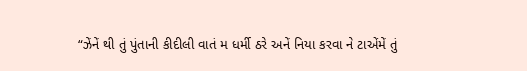“ઝેંનેં થી તું પુંતાની કીદીલી વાતં મ ધર્મી ઠરે અનેં નિયા કરવા ને ટાએંમેં તું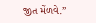જીત મેંળવે.”